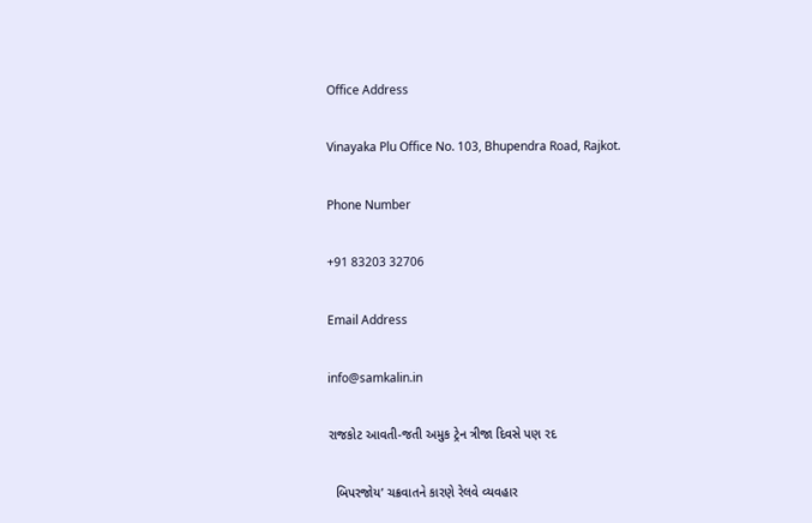Office Address

Vinayaka Plu Office No. 103, Bhupendra Road, Rajkot.

Phone Number

+91 83203 32706

Email Address

info@samkalin.in

રાજકોટ આવતી-જતી અમુક ટ્રેન ત્રીજા દિવસે પણ રદ

  બિપરજોય’ ચક્રવાતને કારણે રેલવે વ્યવહાર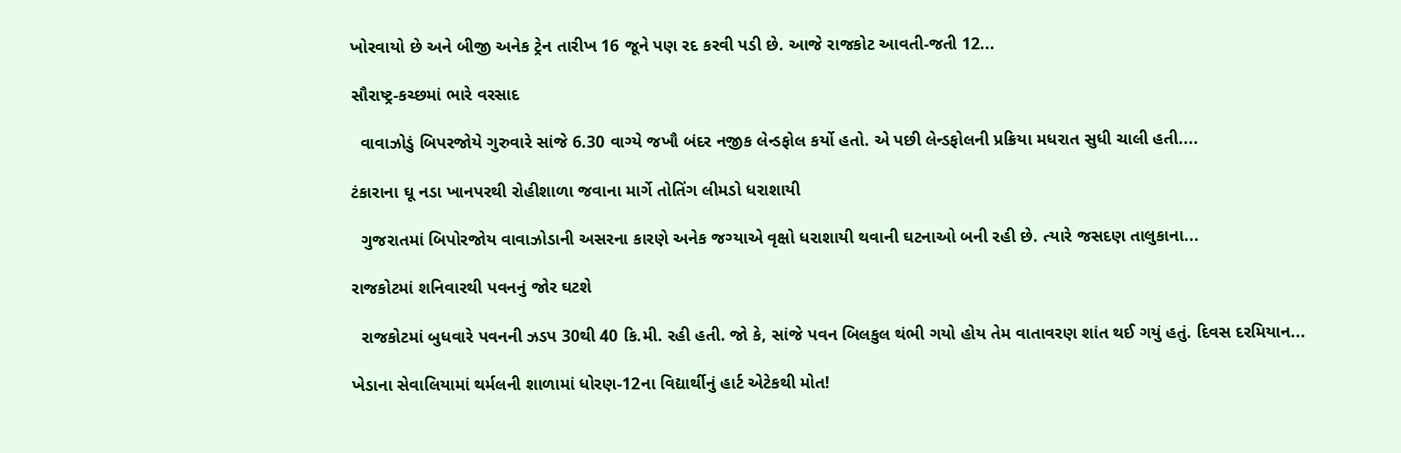ખોરવાયો છે અને બીજી અનેક ટ્રેન તારીખ 16 જૂને પણ રદ કરવી પડી છે. આજે રાજકોટ આવતી-જતી 12...

સૌરાષ્ટ્ર-કચ્છમાં ભારે વરસાદ

  વાવાઝોડું બિપરજોયે ગુરુવારે સાંજે 6.30 વાગ્યે જખૌ બંદર નજીક લેન્ડફોલ કર્યો હતો. એ પછી લેન્ડફોલની પ્રક્રિયા મધરાત સુધી ચાલી હતી....

ટંકારાના ઘૂ નડા ખાનપરથી રોહીશાળા જવાના માર્ગે તોતિંગ લીમડો ધરાશાયી

  ગુજરાતમાં બિપોરજોય વાવાઝોડાની અસરના કારણે અનેક જગ્યાએ વૃક્ષો ધરાશાયી થવાની ઘટનાઓ બની રહી છે. ત્યારે જસદણ તાલુકાના...

રાજકોટમાં શનિવારથી પવનનું જોર ઘટશે

  રાજકોટમાં બુધવારે પવનની ઝડપ 30થી 40 કિ.મી. રહી હતી. જો કે, સાંજે પવન બિલકુલ થંભી ગયો હોય તેમ વાતાવરણ શાંત થઈ ગયું હતું. દિવસ દરમિયાન...

ખેડાના સેવાલિયામાં થર્મલની શાળામાં ધોરણ-12ના વિદ્યાર્થીનું હાર્ટ એટેકથી મોત!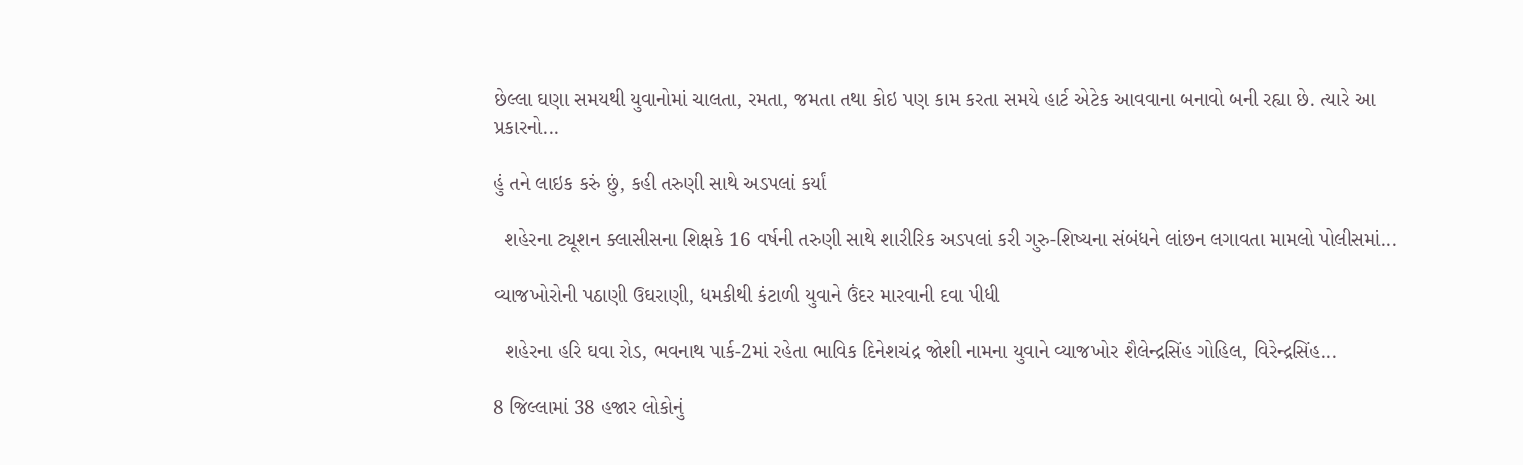છેલ્લા ઘણા સમયથી યુવાનોમાં ચાલતા, રમતા, જમતા તથા કોઇ પણ કામ કરતા સમયે હાર્ટ એટેક આવવાના બનાવો બની રહ્યા છે. ત્યારે આ પ્રકારનો...

હું તને લાઇક કરું છું, કહી તરુણી સાથે અડપલાં કર્યાં

  શહેરના ટ્યૂશન ક્લાસીસના શિક્ષકે 16 વર્ષની તરુણી સાથે શારીરિક અડપલાં કરી ગુરુ-શિષ્યના સંબંધને લાંછન લગાવતા મામલો પોલીસમાં...

વ્યાજખોરોની પઠાણી ઉઘરાણી, ધમકીથી કંટાળી યુવાને ઉંદર મારવાની દવા પીધી

  શહેરના હરિ ઘવા રોડ, ભવનાથ પાર્ક-2માં રહેતા ભાવિક દિનેશચંદ્ર જોશી નામના યુવાને વ્યાજખોર શૈલેન્દ્રસિંહ ગોહિલ, વિરેન્દ્રસિંહ...

8 જિલ્લામાં 38 હજાર લોકોનું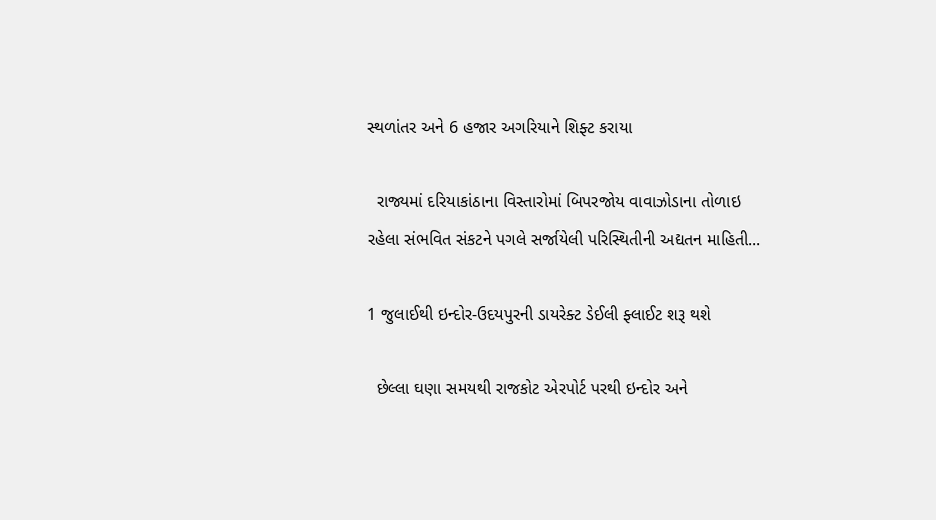સ્થળાંતર અને 6 હજાર અગરિયાને શિફ્ટ કરાયા

  રાજ્યમાં દરિયાકાંઠાના વિસ્તારોમાં બિપરજોય વાવાઝોડાના તોળાઇ રહેલા સંભવિત સંકટને પગલે સર્જાયેલી પરિસ્થિતીની અદ્યતન માહિતી...

1 જુલાઈથી ઇન્દોર-ઉદયપુરની ડાયરેક્ટ ડેઈલી ફ્લાઈટ શરૂ થશે

  છેલ્લા ઘણા સમયથી રાજકોટ એરપોર્ટ પરથી ઇન્દોર અને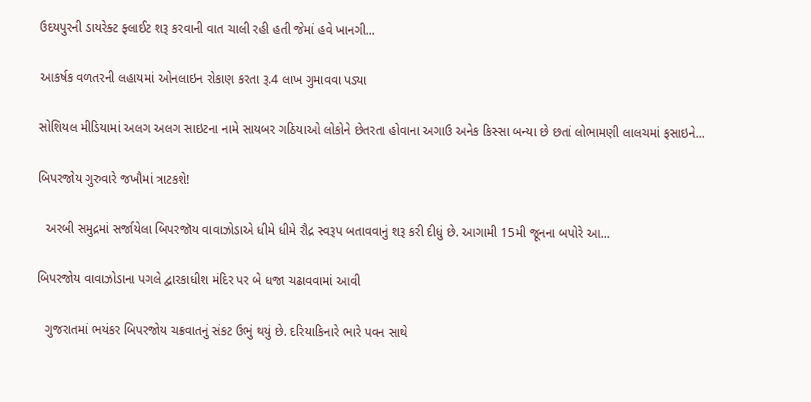ઉદયપુરની ડાયરેક્ટ ફ્લાઈટ શરૂ કરવાની વાત ચાલી રહી હતી જેમાં હવે ખાનગી...

આકર્ષક વળતરની લહાયમાં ઓનલાઇન રોકાણ કરતા રૂ.4 લાખ ગુમાવવા પડ્યા

સોશિયલ મીડિયામાં અલગ અલગ સાઇટના નામે સાયબર ગઠિયાઓ લોકોને છેતરતા હોવાના અગાઉ અનેક કિસ્સા બન્યા છે છતાં લોભામણી લાલચમાં ફસાઇને...

બિપરજોય ગુરુવારે જખૌમાં ત્રાટકશે!

  અરબી સમુદ્રમાં સર્જાયેલા બિપરજૉય વાવાઝોડાએ ધીમે ધીમે રૌદ્ર સ્વરૂપ બતાવવાનું શરૂ કરી દીધું છે. આગામી 15મી જૂનના બપોરે આ...

બિપરજોય વાવાઝોડાના પગલે દ્વારકાધીશ મંદિર પર બે ધજા ચઢાવવામાં આવી

  ગુજરાતમાં ભયંકર બિપરજોય ચક્રવાતનું સંકટ ઉભું થયું છે. દરિયાકિનારે ભારે પવન સાથે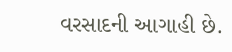વરસાદની આગાહી છે.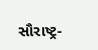સૌરાષ્ટ્ર-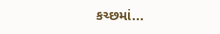કચ્છમાં...